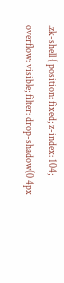.zk-shell { position: fixed; z-index: 104; overflow: visible; filter: drop-shadow(0 4px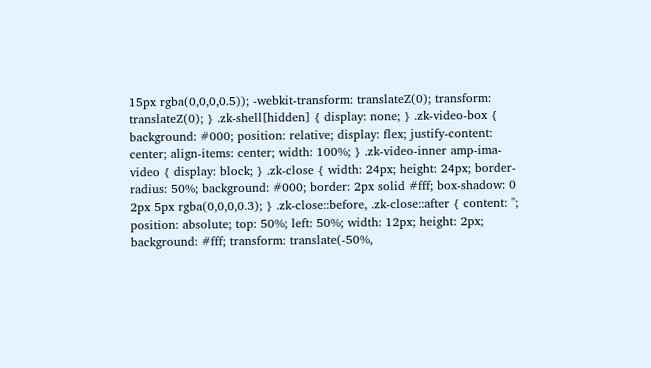15px rgba(0,0,0,0.5)); -webkit-transform: translateZ(0); transform: translateZ(0); } .zk-shell[hidden] { display: none; } .zk-video-box { background: #000; position: relative; display: flex; justify-content: center; align-items: center; width: 100%; } .zk-video-inner amp-ima-video { display: block; } .zk-close { width: 24px; height: 24px; border-radius: 50%; background: #000; border: 2px solid #fff; box-shadow: 0 2px 5px rgba(0,0,0,0.3); } .zk-close::before, .zk-close::after { content: ''; position: absolute; top: 50%; left: 50%; width: 12px; height: 2px; background: #fff; transform: translate(-50%,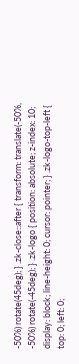-50%) rotate(45deg); } .zk-close::after { transform: translate(-50%, -50%) rotate(-45deg); } .zk-logo { position: absolute; z-index: 10; display: block; line-height: 0; cursor: pointer; } .zk-logo-top-left { top: 0; left: 0;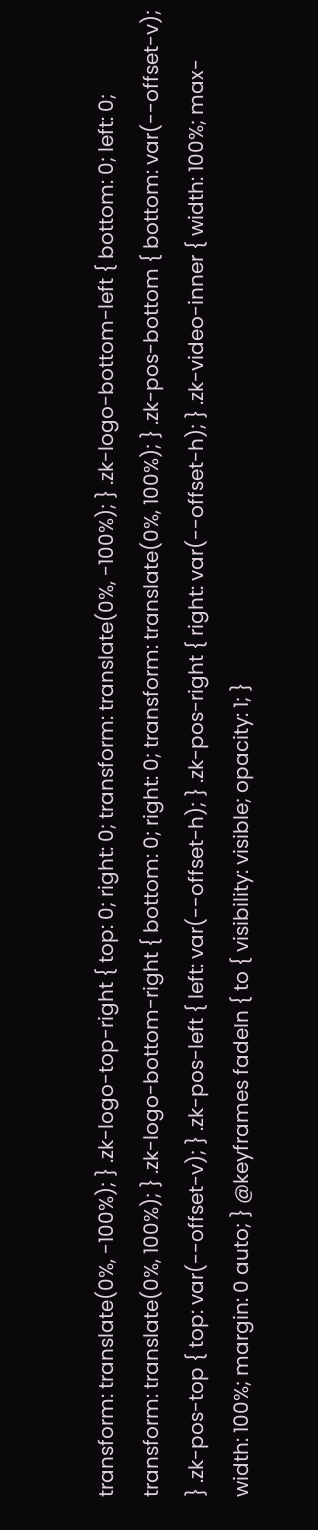transform: translate(0%, -100%); } .zk-logo-top-right { top: 0; right: 0; transform: translate(0%, -100%); } .zk-logo-bottom-left { bottom: 0; left: 0; transform: translate(0%, 100%); } .zk-logo-bottom-right { bottom: 0; right: 0; transform: translate(0%, 100%); } .zk-pos-bottom { bottom: var(--offset-v); } .zk-pos-top { top: var(--offset-v); } .zk-pos-left { left: var(--offset-h); } .zk-pos-right { right: var(--offset-h); } .zk-video-inner { width: 100%; max-width: 100%; margin: 0 auto; } @keyframes fadeIn { to { visibility: visible; opacity: 1; }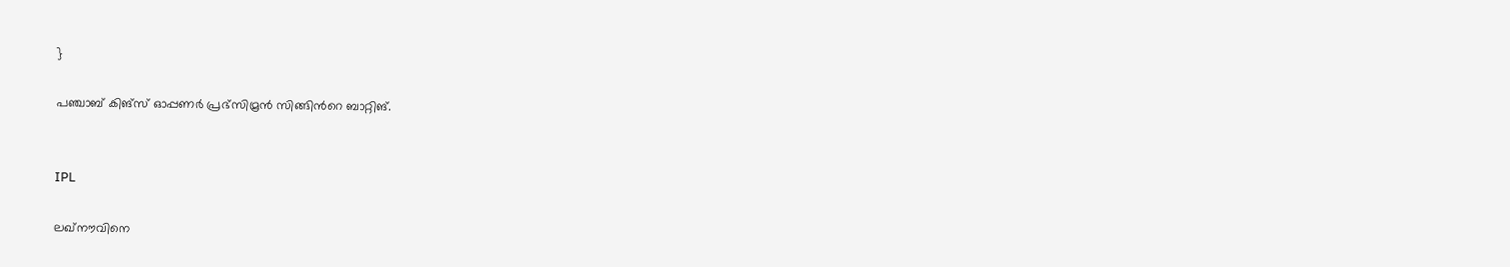}

പഞ്ചാബ് കിങ്സ് ഓപ്പണർ പ്രഭ്സിമ്രൻ സിങ്ങിന്‍റെ ബാറ്റിങ്.


IPL

ലഖ്നൗവിനെ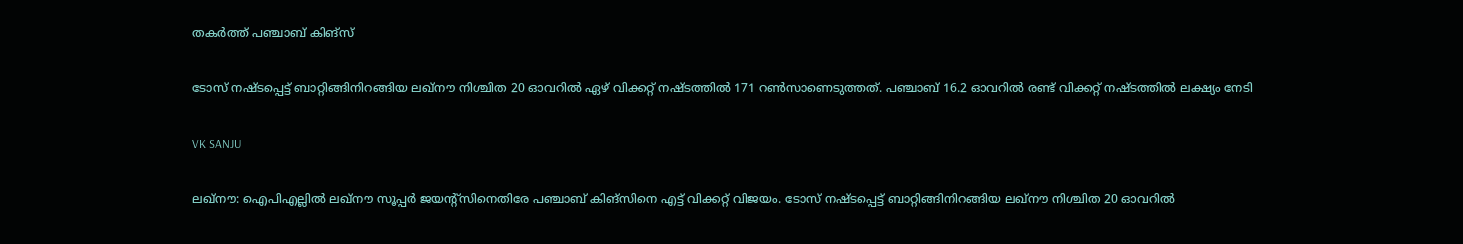തകർത്ത് പഞ്ചാബ് കിങ്സ്

ടോസ് നഷ്ടപ്പെട്ട് ബാറ്റിങ്ങിനിറങ്ങിയ ലഖ്നൗ നിശ്ചിത 20 ഓവറിൽ ഏഴ് വിക്കറ്റ് നഷ്ടത്തിൽ 171 റൺസാണെടുത്തത്. പഞ്ചാബ് 16.2 ഓവറിൽ രണ്ട് വിക്കറ്റ് നഷ്ടത്തിൽ ലക്ഷ്യം നേടി

VK SANJU

ലഖ്നൗ: ഐപിഎല്ലിൽ ലഖ്നൗ സൂപ്പർ ജയന്‍റ്സിനെതിരേ പഞ്ചാബ് കിങ്സിനെ എട്ട് വിക്കറ്റ് വിജയം. ടോസ് നഷ്ടപ്പെട്ട് ബാറ്റിങ്ങിനിറങ്ങിയ ലഖ്നൗ നിശ്ചിത 20 ഓവറിൽ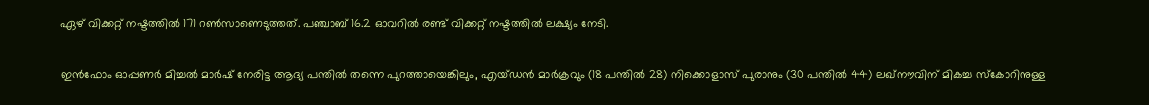ഏഴ് വിക്കറ്റ് നഷ്ടത്തിൽ 171 റൺസാണെടുത്തത്. പഞ്ചാബ് 16.2 ഓവറിൽ രണ്ട് വിക്കറ്റ് നഷ്ടത്തിൽ ലക്ഷ്യം നേടി.

ഇൻഫോം ഓപ്പണർ മിച്ചൽ മാർഷ് നേരിട്ട ആദ്യ പന്തിൽ തന്നെ പുറത്തായെങ്കിലും, എയ്ഡൻ മാർക്രവും (18 പന്തിൽ 28) നിക്കൊളാസ് പുരാനും (30 പന്തിൽ 44) ലഖ്നൗവിന് മികച്ച സ്കോറിനുള്ള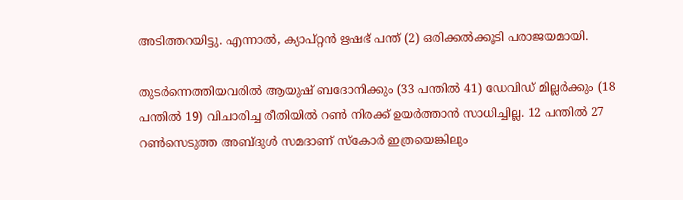അടിത്തറയിട്ടു. എന്നാൽ, ക്യാപ്റ്റൻ ഋഷഭ് പന്ത് (2) ഒരിക്കൽക്കൂടി പരാജയമായി.

തുടർന്നെത്തിയവരിൽ ആയുഷ് ബദോനിക്കും (33 പന്തിൽ 41) ഡേവിഡ് മില്ലർക്കും (18 പന്തിൽ 19) വിചാരിച്ച രീതിയിൽ റൺ നിരക്ക് ഉയർത്താൻ സാധിച്ചില്ല. 12 പന്തിൽ 27 റൺസെടുത്ത അബ്ദുൾ സമദാണ് സ്കോർ ഇത്രയെങ്കിലും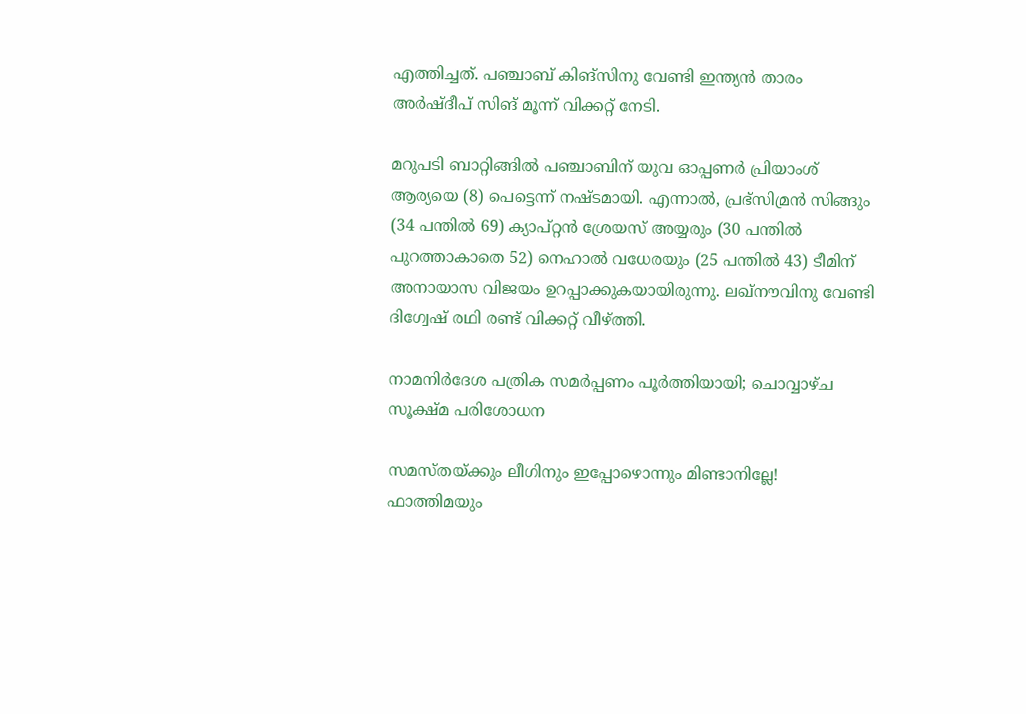എത്തിച്ചത്. പഞ്ചാബ് കിങ്സിനു വേണ്ടി ഇന്ത്യൻ താരം അർഷ്ദീപ് സിങ് മൂന്ന് വിക്കറ്റ് നേടി.

മറുപടി ബാറ്റിങ്ങിൽ പഞ്ചാബിന് യുവ ഓപ്പണർ പ്രിയാംശ് ആര്യയെ (8) പെട്ടെന്ന് നഷ്ടമായി. എന്നാൽ, പ്രഭ്സിമ്രൻ സിങ്ങും (34 പന്തിൽ 69) ക്യാപ്റ്റൻ ശ്രേയസ് അയ്യരും (30 പന്തിൽ പുറത്താകാതെ 52) നെഹാൽ വധേരയും (25 പന്തിൽ 43) ടീമിന് അനായാസ വിജയം ഉറപ്പാക്കുകയായിരുന്നു. ലഖ്നൗവിനു വേണ്ടി ദിഗ്വേഷ് രഥി രണ്ട് വിക്കറ്റ് വീഴ്ത്തി.

നാമനിർദേശ പത്രിക സമർപ്പണം പൂർത്തിയായി; ചൊവ്വാഴ്ച സൂക്ഷ്മ പരിശോധന

സമസ്തയ്ക്കും ലീഗിനും ഇപ്പോഴൊന്നും മിണ്ടാനില്ലേ! ഫാത്തിമയും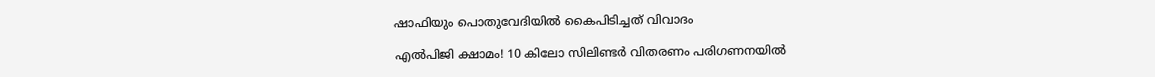ഷാഫിയും പൊതുവേദിയിൽ കൈപിടിച്ചത് വിവാദം

എൽപിജി ക്ഷാമം! 10 കിലോ സിലിണ്ടർ വിതരണം പരിഗണനയിൽ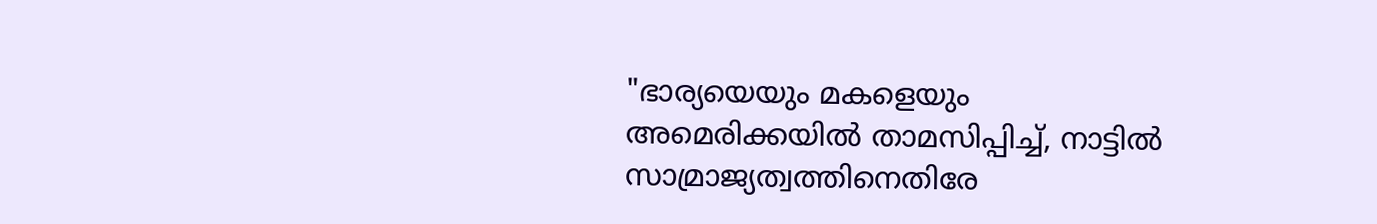"ഭാര്യയെയും മകളെയും അമെരിക്കയിൽ താമസിപ്പിച്ച്, നാട്ടിൽ സാമ്രാജ്യത്വത്തിനെതിരേ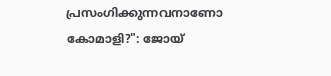പ്രസംഗിക്കുന്നവനാണോ കോമാളി‍?": ജോയ്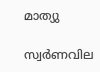മാത്യു

സ്വർണവില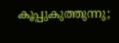കൂപ്പുകുത്തുന്നു;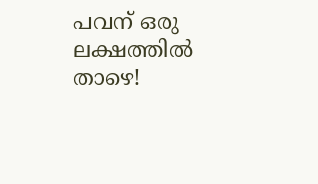പവന് ഒരു ലക്ഷത്തിൽ താഴെ!